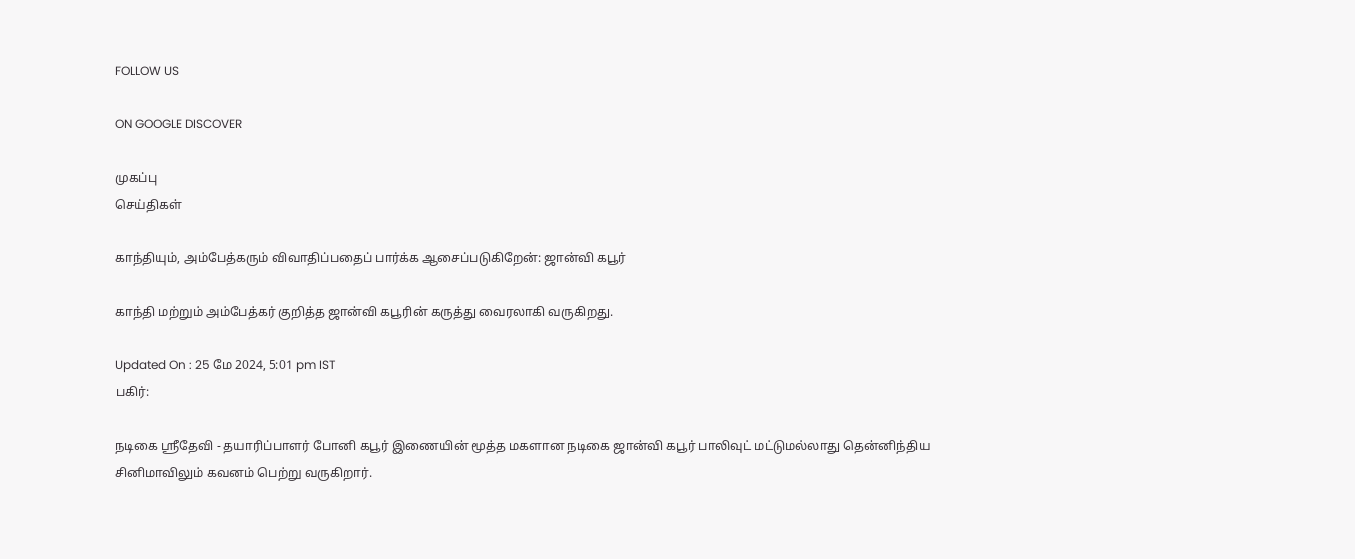FOLLOW US

ON GOOGLE DISCOVER

முகப்பு
செய்திகள்

காந்தியும், அம்பேத்கரும் விவாதிப்பதைப் பார்க்க ஆசைப்படுகிறேன்: ஜான்வி கபூர்

காந்தி மற்றும் அம்பேத்கர் குறித்த ஜான்வி கபூரின் கருத்து வைரலாகி வருகிறது.

Updated On : 25 மே 2024, 5:01 pm IST
பகிர்:

நடிகை ஸ்ரீதேவி - தயாரிப்பாளர் போனி கபூர் இணையின் மூத்த மகளான நடிகை ஜான்வி கபூர் பாலிவுட் மட்டுமல்லாது தென்னிந்திய சினிமாவிலும் கவனம் பெற்று வருகிறார்.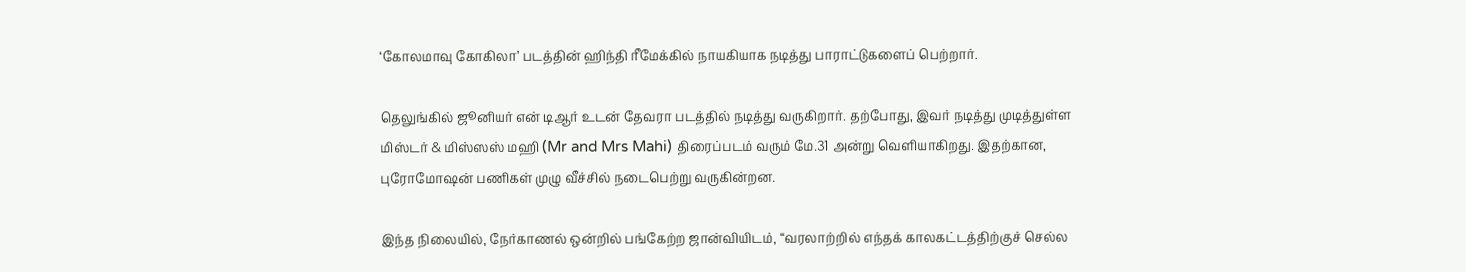‘கோலமாவு கோகிலா’ படத்தின் ஹிந்தி ரீமேக்கில் நாயகியாக நடித்து பாராட்டுகளைப் பெற்றார்.

தெலுங்கில் ஜூனியர் என் டிஆர் உடன் தேவரா படத்தில் நடித்து வருகிறார். தற்போது, இவர் நடித்து முடித்துள்ள மிஸ்டர் & மிஸ்ஸஸ் மஹி (Mr and Mrs Mahi) திரைப்படம் வரும் மே.31 அன்று வெளியாகிறது. இதற்கான, புரோமோஷன் பணிகள் முழு வீச்சில் நடைபெற்று வருகின்றன.

இந்த நிலையில், நேர்காணல் ஒன்றில் பங்கேற்ற ஜான்வியிடம், “வரலாற்றில் எந்தக் காலகட்டத்திற்குச் செல்ல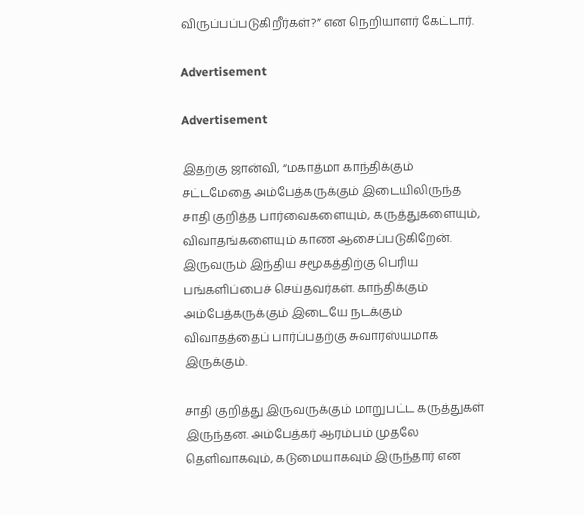விருப்பப்படுகிறீர்கள்?” என நெறியாளர் கேட்டார்.

Advertisement

Advertisement

இதற்கு ஜான்வி, “மகாத்மா காந்திக்கும் சட்டமேதை அம்பேத்கருக்கும் இடையிலிருந்த சாதி குறித்த பார்வைகளையும், கருத்துகளையும், விவாதங்களையும் காண ஆசைப்படுகிறேன். இருவரும் இந்திய சமூகத்திற்கு பெரிய பங்களிப்பைச் செய்தவர்கள். காந்திக்கும் அம்பேத்கருக்கும் இடையே நடக்கும் விவாதத்தைப் பார்ப்பதற்கு சுவாரஸ்யமாக இருக்கும்.

சாதி குறித்து இருவருக்கும் மாறுபட்ட கருத்துகள் இருந்தன. அம்பேத்கர் ஆரம்பம் முதலே தெளிவாகவும், கடுமையாகவும் இருந்தார் என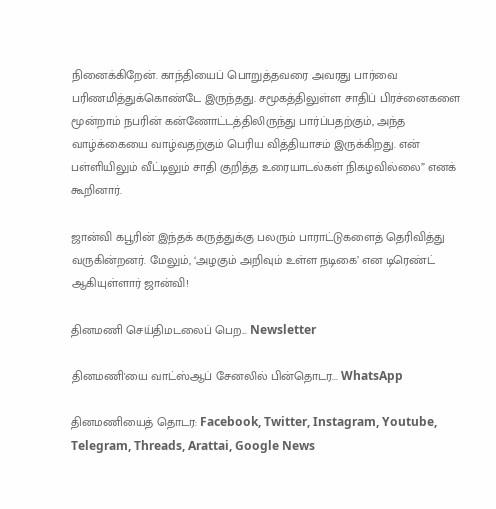நினைக்கிறேன். காந்தியைப் பொறுத்தவரை அவரது பார்வை பரிணமித்துக்கொண்டே இருந்தது. சமூகத்திலுள்ள சாதிப் பிரச்னைகளை மூன்றாம் நபரின் கன்ணோட்டத்திலிருந்து பார்ப்பதற்கும், அந்த வாழ்க்கையை வாழ்வதற்கும் பெரிய வித்தியாசம் இருக்கிறது. என் பள்ளியிலும் வீட்டிலும் சாதி குறித்த உரையாடல்கள் நிகழவில்லை” எனக் கூறினார்.

ஜான்வி கபூரின் இந்தக் கருத்துக்கு பலரும் பாராட்டுகளைத் தெரிவித்து வருகின்றனர். மேலும், ‘அழகும் அறிவும் உள்ள நடிகை’ என டிரெண்ட் ஆகியுள்ளார் ஜான்வி!

தினமணி செய்திமடலைப் பெற... Newsletter

தினமணி'யை வாட்ஸ்ஆப் சேனலில் பின்தொடர... WhatsApp

தினமணியைத் தொடர: Facebook, Twitter, Instagram, Youtube, Telegram, Threads, Arattai, Google News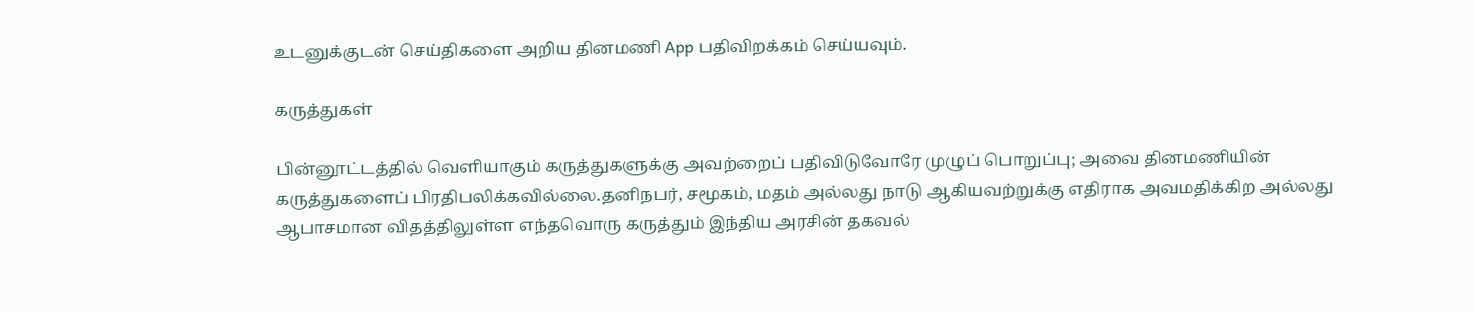உடனுக்குடன் செய்திகளை அறிய தினமணி App பதிவிறக்கம் செய்யவும்.

கருத்துகள்

பின்னூட்டத்தில் வெளியாகும் கருத்துகளுக்கு அவற்றைப் பதிவிடுவோரே முழுப் பொறுப்பு; அவை தினமணியின் கருத்துகளைப் பிரதிபலிக்கவில்லை.தனிநபர், சமூகம், மதம் அல்லது நாடு ஆகியவற்றுக்கு எதிராக அவமதிக்கிற அல்லது ஆபாசமான விதத்திலுள்ள எந்தவொரு கருத்தும் இந்திய அரசின் தகவல்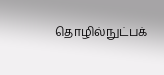தொழில்நுட்பக்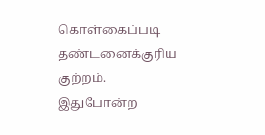கொள்கைப்படி தண்டனைக்குரிய குற்றம். இதுபோன்ற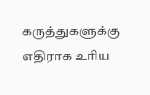கருத்துகளுக்கு எதிராக உரிய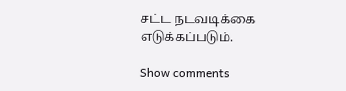சட்ட நடவடிக்கை எடுக்கப்படும்.

Show comments